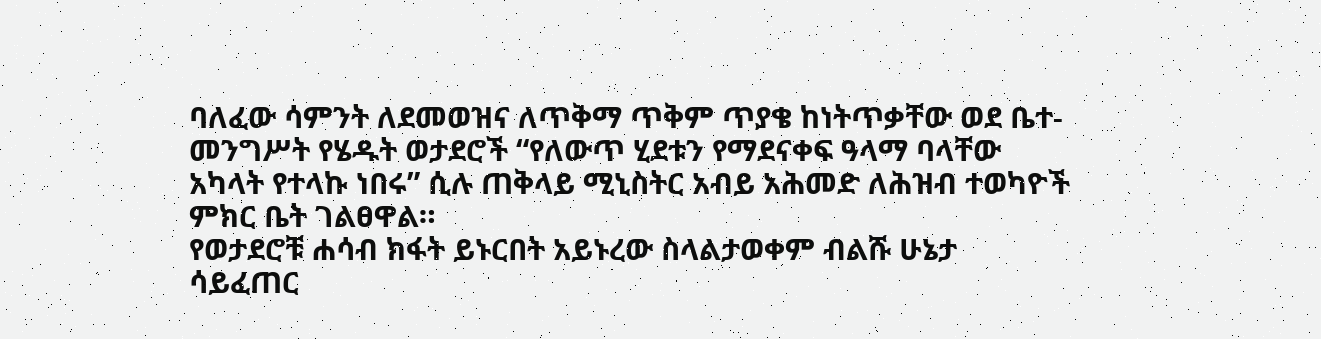ባለፈው ሳምንት ለደመወዝና ለጥቅማ ጥቅም ጥያቄ ከነትጥቃቸው ወደ ቤተ-መንግሥት የሄዱት ወታደሮች “የለውጥ ሂደቱን የማደናቀፍ ዓላማ ባላቸው አካላት የተላኩ ነበሩ” ሲሉ ጠቅላይ ሚኒስትር አብይ አሕመድ ለሕዝብ ተወካዮች ምክር ቤት ገልፀዋል።
የወታደሮቹ ሐሳብ ክፋት ይኑርበት አይኑረው ስላልታወቀም ብልሹ ሁኔታ ሳይፈጠር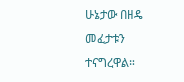ሁኔታው በዘዴ መፈታቱን ተናግረዋል።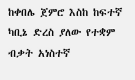ከቀበሌ ጀምሮ እስከ ከፍተኛ ካቢኔ ድረስ ያለው የተቋም ብቃት አነስተኛ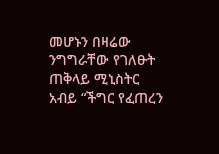መሆኑን በዛሬው ንግግራቸው የገለፁት ጠቅላይ ሚኒስትር አብይ “ችግር የፈጠረን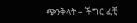ጭንቅላት – ችግር ፈቺ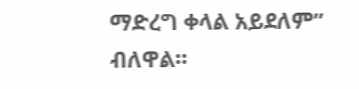ማድረግ ቀላል አይደለም” ብለዋል።